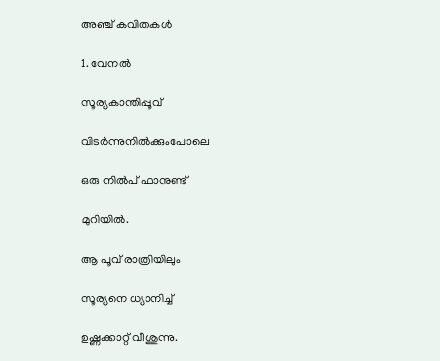അഞ്ച് കവിതകൾ

1. വേനല്‍

സൂര്യകാന്തിപ്പൂവ്

വിടര്‍ന്നുനില്‍ക്കുംപോലെ

ഒരു നില്‍പ് ഫാനുണ്ട്

മുറിയില്‍.

ആ പൂവ് രാത്രിയിലും

സൂര്യനെ ധ്യാനിച്ച്

ഉഷ്ണക്കാറ്റ് വീശുന്നു.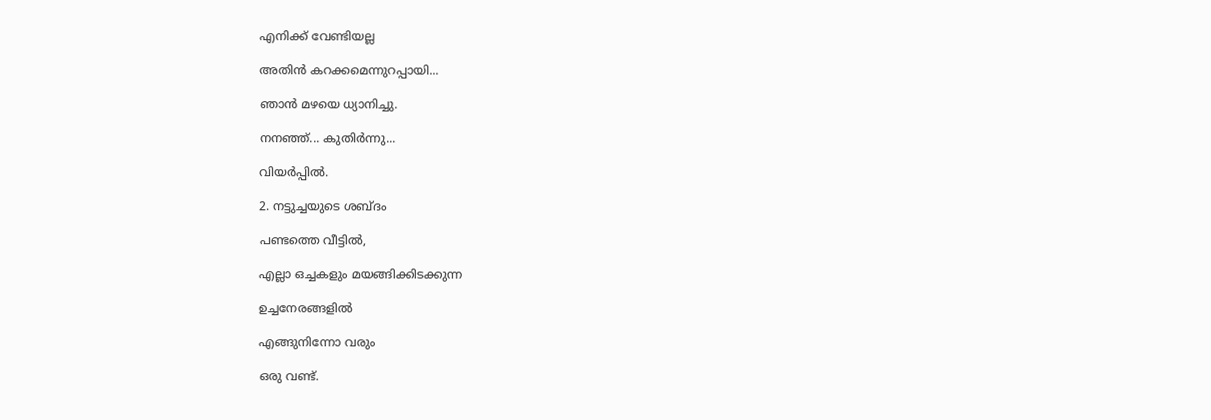എനിക്ക് വേണ്ടിയല്ല

അതിന്‍ കറക്കമെന്നുറപ്പായി...

ഞാന്‍ മഴയെ ധ്യാനിച്ചു.

നനഞ്ഞ്... കുതിര്‍ന്നു...

വിയര്‍പ്പില്‍.

2. നട്ടുച്ചയുടെ ശബ്ദം

പണ്ടത്തെ വീട്ടില്‍,

എല്ലാ ഒച്ചകളും മയങ്ങിക്കിടക്കുന്ന

ഉച്ചനേരങ്ങളില്‍

എങ്ങുനിന്നോ വരും

ഒരു വണ്ട്.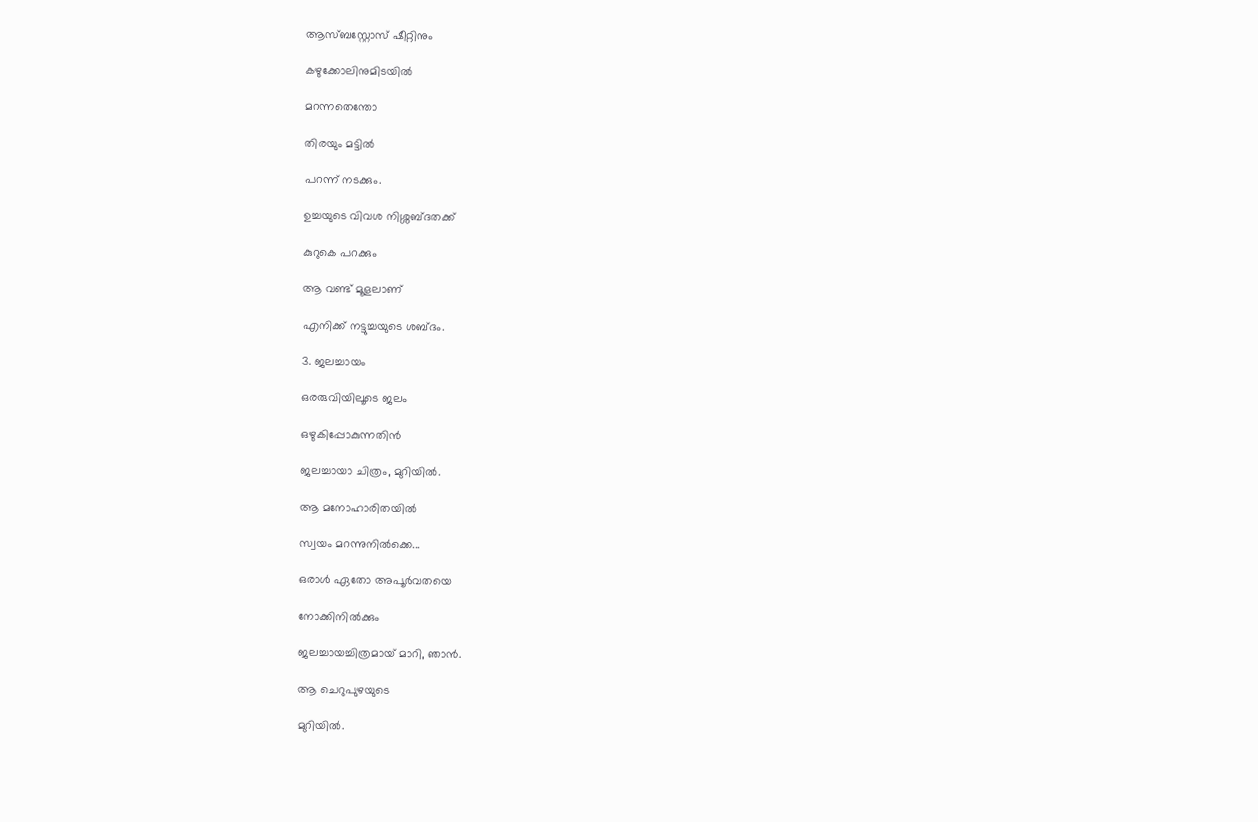ആസ്ബസ്റ്റോസ് ഷീറ്റിനും

കഴുക്കോലിനുമിടയില്‍

മറന്നതെന്തോ

തിരയും മട്ടില്‍

പറന്ന് നടക്കും.

ഉച്ചയുടെ വിവശ നിശ്ശബ്ദതക്ക്

കുറുകെ പറക്കും

ആ വണ്ട് മൂളലാണ്

എനിക്ക് നട്ടുച്ചയുടെ ശബ്ദം.

3. ജലച്ചായം

ഒരരുവിയിലൂടെ ജലം

ഒഴുകിപ്പോകുന്നതിന്‍

ജലച്ചായാ ചിത്രം, മുറിയില്‍.

ആ മനോഹാരിതയില്‍

സ്വയം മറന്നുനില്‍ക്കെ...

ഒരാള്‍ ഏതോ അപൂർവതയെ

നോക്കിനില്‍ക്കും

ജലച്ചായച്ചിത്രമായ് മാറി, ഞാന്‍.

ആ ചെറുപുഴയുടെ

മുറിയില്‍.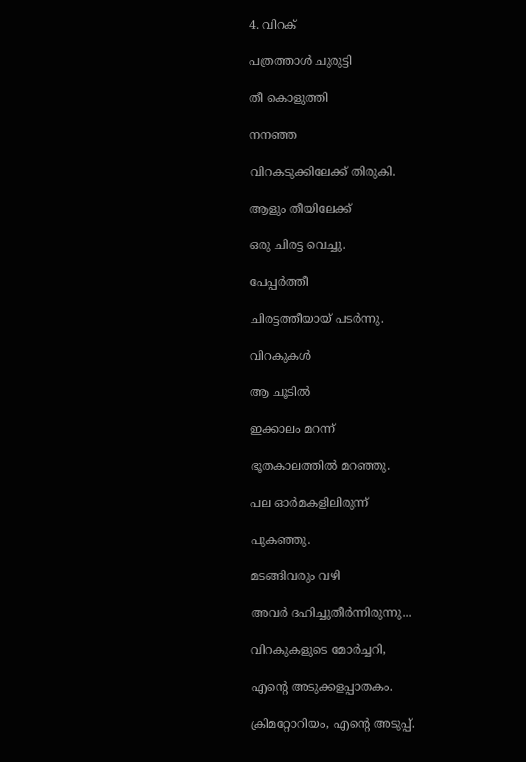4. വിറക്

പത്രത്താള്‍ ചുരുട്ടി

തീ കൊളുത്തി

നനഞ്ഞ

വിറകടുക്കിലേക്ക് തിരുകി.

ആളും തീയിലേക്ക്

ഒരു ചിരട്ട വെച്ചു.

പേപ്പര്‍ത്തീ

ചിരട്ടത്തീയായ് പടര്‍ന്നു.

വിറകുകള്‍

ആ ചൂടില്‍

ഇക്കാലം മറന്ന്

ഭൂതകാലത്തില്‍ മറഞ്ഞു.

പല ഓർമകളിലിരുന്ന്

പുകഞ്ഞു.

മടങ്ങിവരും വഴി

അവര്‍ ദഹിച്ചുതീര്‍ന്നിരുന്നു...

വിറകുകളുടെ മോര്‍ച്ചറി,

എന്റെ അടുക്കളപ്പാതകം.

ക്രിമറ്റോറിയം, എന്റെ അടുപ്പ്.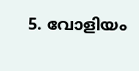5. വോളിയം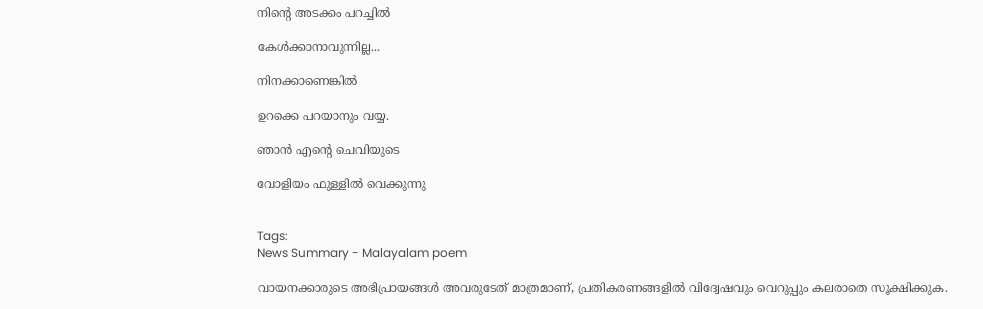നിന്റെ അടക്കം പറച്ചില്‍

കേള്‍ക്കാനാവുന്നില്ല...

നിനക്കാണെങ്കില്‍

ഉറക്കെ പറയാനും വയ്യ.

ഞാന്‍ എന്റെ ചെവിയുടെ

വോളിയം ഫുള്ളില്‍ വെക്കുന്നു


Tags:
News Summary - Malayalam poem

വായനക്കാരുടെ അഭിപ്രായങ്ങള്‍ അവരുടേത് മാത്രമാണ്, പ്രതികരണങ്ങളിൽ വിദ്വേഷവും വെറുപ്പും കലരാതെ സൂക്ഷിക്കുക.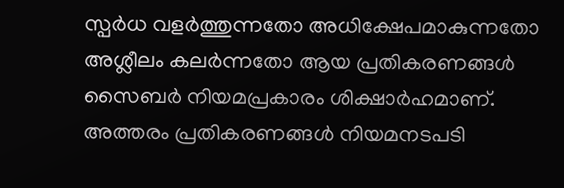സ്പർധ വളർത്തുന്നതോ അധിക്ഷേപമാകുന്നതോ അശ്ലീലം കലർന്നതോ ആയ പ്രതികരണങ്ങൾ സൈബർ നിയമപ്രകാരം ശിക്ഷാർഹമാണ്. അത്തരം പ്രതികരണങ്ങൾ നിയമനടപടി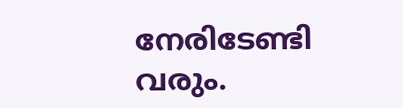നേരിടേണ്ടി വരും.